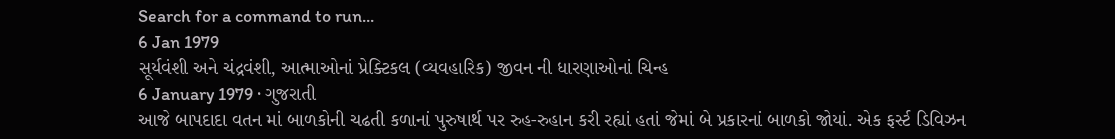Search for a command to run...
6 Jan 1979
સૂર્યવંશી અને ચંદ્રવંશી, આત્માઓનાં પ્રેક્ટિકલ (વ્યવહારિક) જીવન ની ધારણાઓનાં ચિન્હ
6 January 1979 · ગુજરાતી
આજે બાપદાદા વતન માં બાળકોની ચઢતી કળાનાં પુરુષાર્થ પર રુહ-રુહાન કરી રહ્યાં હતાં જેમાં બે પ્રકારનાં બાળકો જોયાં. એક ફર્સ્ટ ડિવિઝન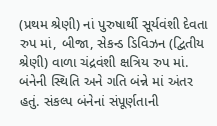(પ્રથમ શ્રેણી) નાં પુરુષાર્થી સૂર્યવંશી દેવતા રુપ માં, બીજા, સેકન્ડ ડિવિઝન (દ્વિતીય શ્રેણી) વાળા ચંદ્રવંશી ક્ષત્રિય રુપ માં. બંનેની સ્થિતિ અને ગતિ બંન્ને માં અંતર હતું. સંકલ્પ બંનેનાં સંપૂર્ણતાની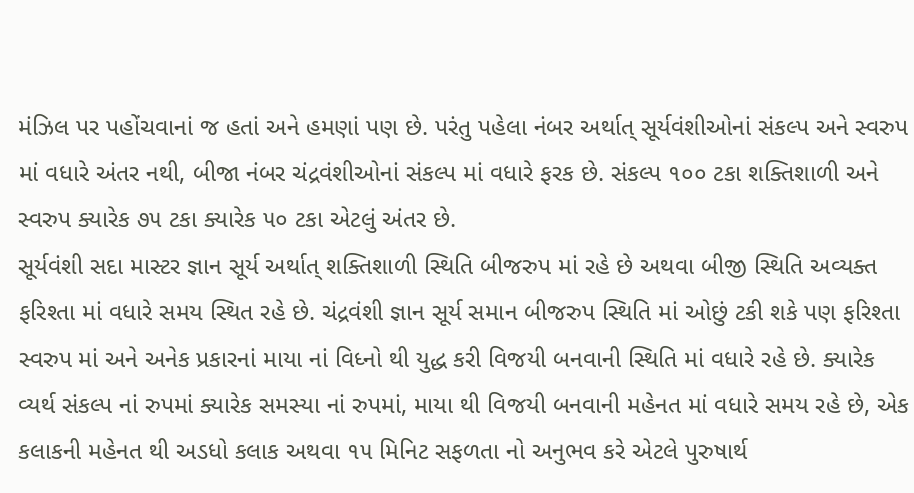મંઝિલ પર પહોંચવાનાં જ હતાં અને હમણાં પણ છે. પરંતુ પહેલા નંબર અર્થાત્ સૂર્યવંશીઓનાં સંકલ્પ અને સ્વરુપ માં વધારે અંતર નથી, બીજા નંબર ચંદ્રવંશીઓનાં સંકલ્પ માં વધારે ફરક છે. સંકલ્પ ૧૦૦ ટકા શક્તિશાળી અને સ્વરુપ ક્યારેક ૭૫ ટકા ક્યારેક ૫૦ ટકા એટલું અંતર છે.
સૂર્યવંશી સદા માસ્ટર જ્ઞાન સૂર્ય અર્થાત્ શક્તિશાળી સ્થિતિ બીજરુપ માં રહે છે અથવા બીજી સ્થિતિ અવ્યક્ત ફરિશ્તા માં વધારે સમય સ્થિત રહે છે. ચંદ્રવંશી જ્ઞાન સૂર્ય સમાન બીજરુપ સ્થિતિ માં ઓછું ટકી શકે પણ ફરિશ્તા સ્વરુપ માં અને અનેક પ્રકારનાં માયા નાં વિધ્નો થી યુદ્ધ કરી વિજયી બનવાની સ્થિતિ માં વધારે રહે છે. ક્યારેક વ્યર્થ સંકલ્પ નાં રુપમાં ક્યારેક સમસ્યા નાં રુપમાં, માયા થી વિજયી બનવાની મહેનત માં વધારે સમય રહે છે, એક કલાકની મહેનત થી અડધો કલાક અથવા ૧૫ મિનિટ સફળતા નો અનુભવ કરે એટલે પુરુષાર્થ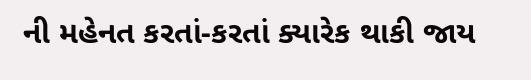ની મહેનત કરતાં-કરતાં ક્યારેક થાકી જાય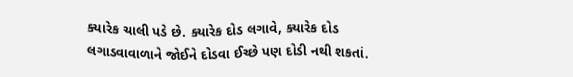ક્યારેક ચાલી પડે છે. ક્યારેક દોડ લગાવે, ક્યારેક દોડ લગાડવાવાળાને જોઈને દોડવા ઈચ્છે પણ દોડી નથી શકતાં.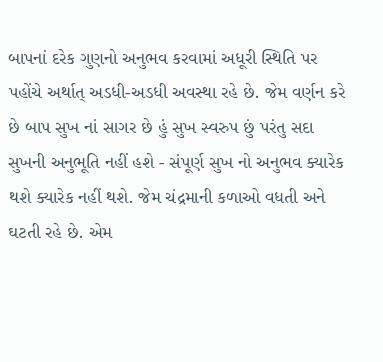બાપનાં દરેક ગુણનો અનુભવ કરવામાં અધૂરી સ્થિતિ પર પહોંચે અર્થાત્ અડધી-અડધી અવસ્થા રહે છે. જેમ વર્ણન કરે છે બાપ સુખ નાં સાગર છે હું સુખ સ્વરુપ છું પરંતુ સદા સુખની અનુભૂતિ નહીં હશે - સંપૂર્ણ સુખ નો અનુભવ ક્યારેક થશે ક્યારેક નહીં થશે. જેમ ચંદ્રમાની કળાઓ વધતી અને ઘટતી રહે છે. એમ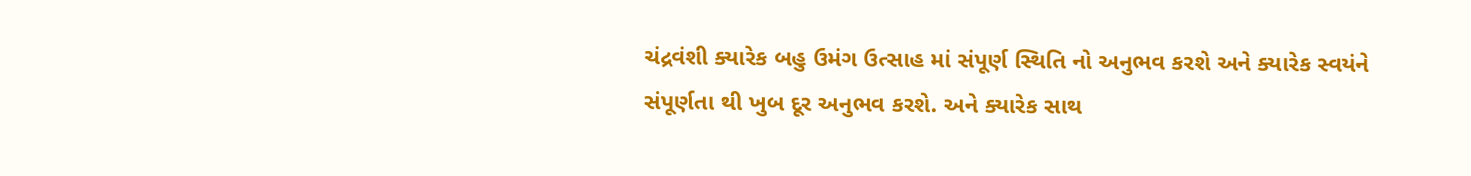ચંદ્રવંશી ક્યારેક બહુ ઉમંગ ઉત્સાહ માં સંપૂર્ણ સ્થિતિ નો અનુભવ કરશે અને ક્યારેક સ્વયંને સંપૂર્ણતા થી ખુબ દૂર અનુભવ કરશે. અને ક્યારેક સાથ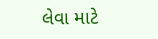લેવા માટે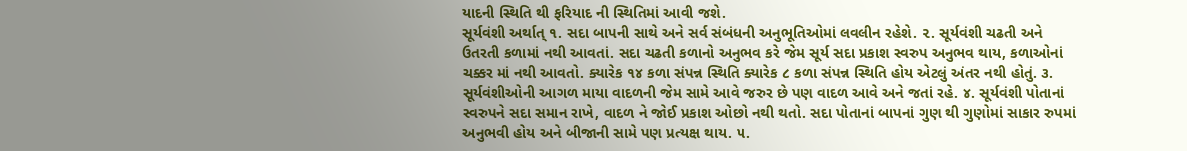યાદની સ્થિતિ થી ફરિયાદ ની સ્થિતિમાં આવી જશે.
સૂર્યવંશી અર્થાત્ ૧. સદા બાપની સાથે અને સર્વ સંબંધની અનુભૂતિઓમાં લવલીન રહેશે. ૨. સૂર્યવંશી ચઢતી અને ઉતરતી કળામાં નથી આવતાં. સદા ચઢતી કળાનો અનુભવ કરે જેમ સૂર્ય સદા પ્રકાશ સ્વરુપ અનુભવ થાય, કળાઓનાં ચક્કર માં નથી આવતો. ક્યારેક ૧૪ કળા સંપન્ન સ્થિતિ ક્યારેક ૮ કળા સંપન્ન સ્થિતિ હોય એટલું અંતર નથી હોતું. ૩. સૂર્યવંશીઓની આગળ માયા વાદળની જેમ સામે આવે જરુર છે પણ વાદળ આવે અને જતાં રહે. ૪. સૂર્યવંશી પોતાનાં સ્વરુપને સદા સમાન રાખે, વાદળ ને જોઈ પ્રકાશ ઓછો નથી થતો. સદા પોતાનાં બાપનાં ગુણ થી ગુણોમાં સાકાર રુપમાં અનુભવી હોય અને બીજાની સામે પણ પ્રત્યક્ષ થાય. ૫.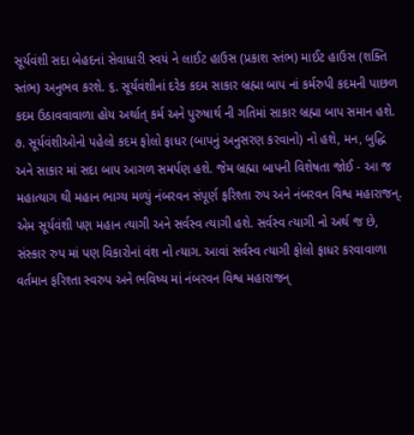સૂર્યવંશી સદા બેહદનાં સેવાધારી સ્વયં ને લાઈટ હાઉસ (પ્રકાશ સ્તંભ) માઈટ હાઉસ (શક્તિ સ્તંભ) અનુભવ કરશે. ૬. સૂર્યવંશીનાં દરેક કદમ સાકાર બ્રહ્મા બાપ નાં કર્મરુપી કદમની પાછળ કદમ ઉઠાવવાવાળા હોય અર્થાત્ કર્મ અને પુરુષાર્થ ની ગતિમાં સાકાર બ્રહ્મા બાપ સમાન હશે. ૭. સૂર્યવંશીઓનો પહેલો કદમ ફોલો ફાધર (બાપનું અનુસરણ કરવાનો) નો હશે, મન, બુદ્ધિ અને સાકાર માં સદા બાપ આગળ સમર્પણ હશે. જેમ બ્રહ્મા બાપની વિશેષતા જોઈ - આ જ મહાત્યાગ થી મહાન ભાગ્ય મળ્યું નંબરવન સંપૂર્ણ ફરિશ્તા રુપ અને નંબરવન વિશ્વ મહારાજન્. એમ સૂર્યવંશી પણ મહાન ત્યાગી અને સર્વસ્વ ત્યાગી હશે. સર્વસ્વ ત્યાગી નો અર્થ જ છે, સંસ્કાર રુપ માં પણ વિકારોનાં વંશ નો ત્યાગ. આવાં સર્વસ્વ ત્યાગી ફોલો ફાધર કરવાવાળા વર્તમાન ફરિશ્તા સ્વરુપ અને ભવિષ્ય માં નંબરવન વિશ્વ મહારાજન્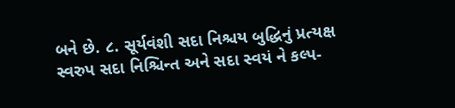બને છે. ૮. સૂર્યવંશી સદા નિશ્ચય બુદ્ધિનું પ્રત્યક્ષ સ્વરુપ સદા નિશ્ચિન્ત અને સદા સ્વયં ને કલ્પ-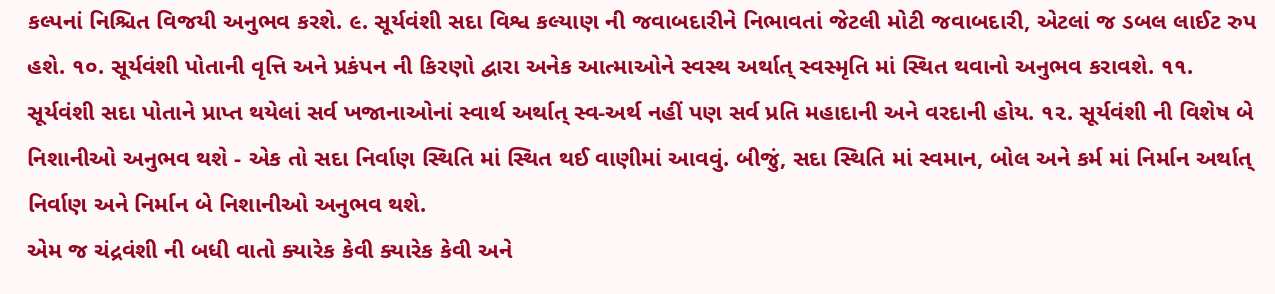કલ્પનાં નિશ્ચિત વિજયી અનુભવ કરશે. ૯. સૂર્યવંશી સદા વિશ્વ કલ્યાણ ની જવાબદારીને નિભાવતાં જેટલી મોટી જવાબદારી, એટલાં જ ડબલ લાઈટ રુપ હશે. ૧૦. સૂર્યવંશી પોતાની વૃત્તિ અને પ્રકંપન ની કિરણો દ્વારા અનેક આત્માઓને સ્વસ્થ અર્થાત્ સ્વસ્મૃતિ માં સ્થિત થવાનો અનુભવ કરાવશે. ૧૧. સૂર્યવંશી સદા પોતાને પ્રાપ્ત થયેલાં સર્વ ખજાનાઓનાં સ્વાર્થ અર્થાત્ સ્વ-અર્થ નહીં પણ સર્વ પ્રતિ મહાદાની અને વરદાની હોય. ૧૨. સૂર્યવંશી ની વિશેષ બે નિશાનીઓ અનુભવ થશે - એક તો સદા નિર્વાણ સ્થિતિ માં સ્થિત થઈ વાણીમાં આવવું. બીજું, સદા સ્થિતિ માં સ્વમાન, બોલ અને કર્મ માં નિર્માન અર્થાત્ નિર્વાણ અને નિર્માન બે નિશાનીઓ અનુભવ થશે.
એમ જ ચંદ્રવંશી ની બધી વાતો ક્યારેક કેવી ક્યારેક કેવી અને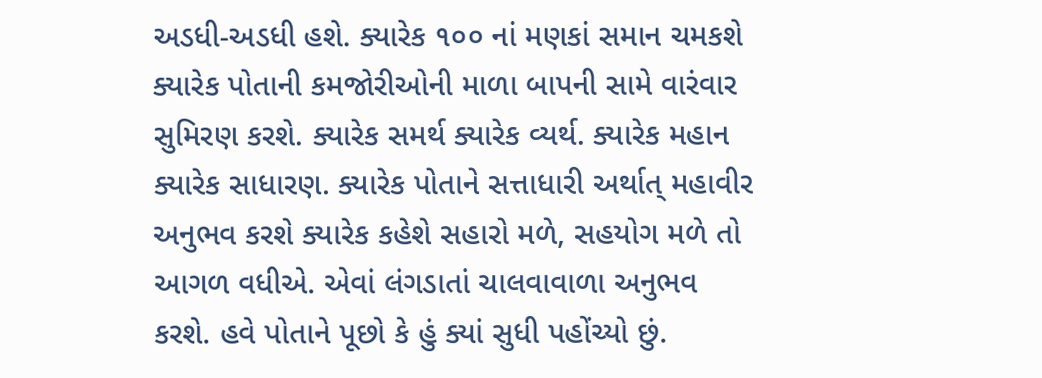અડધી-અડધી હશે. ક્યારેક ૧૦૦ નાં મણકાં સમાન ચમકશે ક્યારેક પોતાની કમજોરીઓની માળા બાપની સામે વારંવાર સુમિરણ કરશે. ક્યારેક સમર્થ ક્યારેક વ્યર્થ. ક્યારેક મહાન ક્યારેક સાધારણ. ક્યારેક પોતાને સત્તાધારી અર્થાત્ મહાવીર અનુભવ કરશે ક્યારેક કહેશે સહારો મળે, સહયોગ મળે તો આગળ વધીએ. એવાં લંગડાતાં ચાલવાવાળા અનુભવ કરશે. હવે પોતાને પૂછો કે હું ક્યાં સુધી પહોંચ્યો છું.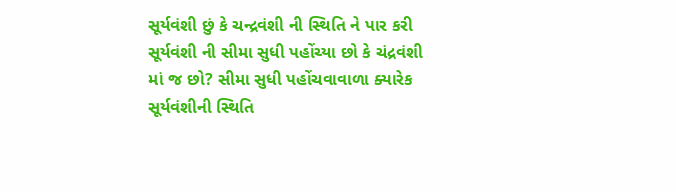સૂર્યવંશી છું કે ચન્દ્રવંશી ની સ્થિતિ ને પાર કરી સૂર્યવંશી ની સીમા સુધી પહોંચ્યા છો કે ચંદ્રવંશી માં જ છો? સીમા સુધી પહોંચવાવાળા ક્યારેક સૂર્યવંશીની સ્થિતિ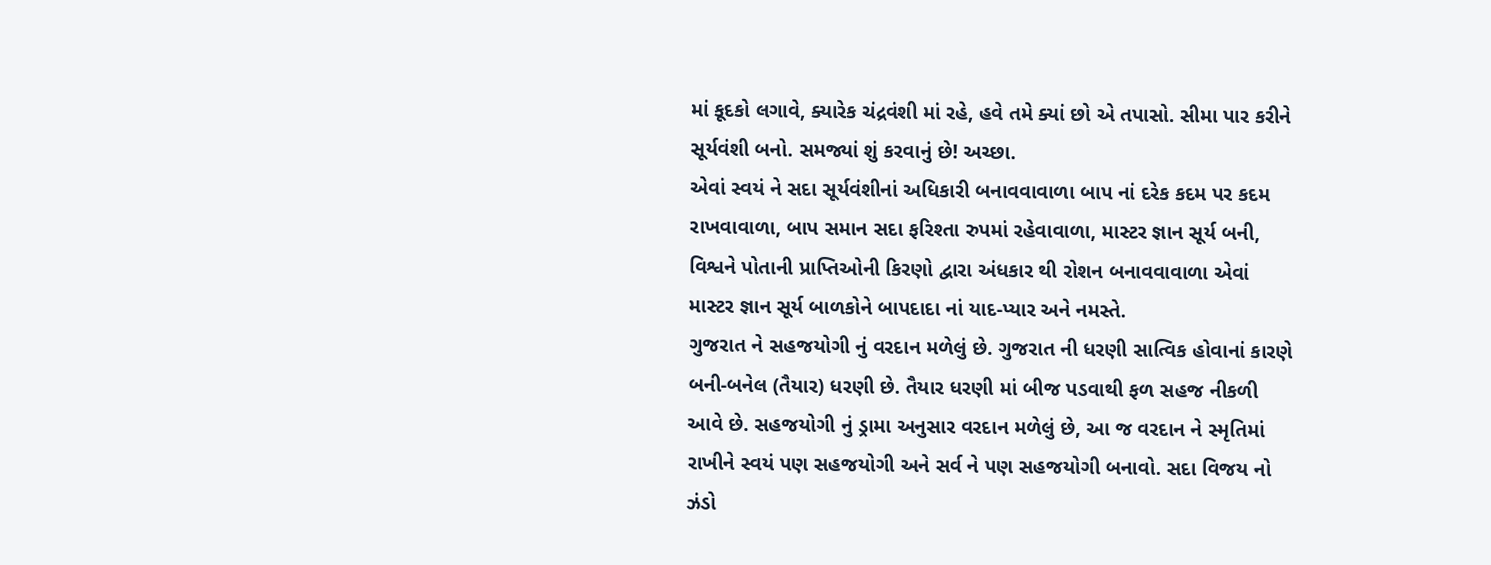માં કૂદકો લગાવે, ક્યારેક ચંદ્રવંશી માં રહે, હવે તમે ક્યાં છો એ તપાસો. સીમા પાર કરીને સૂર્યવંશી બનો. સમજ્યાં શું કરવાનું છે! અચ્છા.
એવાં સ્વયં ને સદા સૂર્યવંશીનાં અધિકારી બનાવવાવાળા બાપ નાં દરેક કદમ પર કદમ રાખવાવાળા, બાપ સમાન સદા ફરિશ્તા રુપમાં રહેવાવાળા, માસ્ટર જ્ઞાન સૂર્ય બની, વિશ્વને પોતાની પ્રાપ્તિઓની કિરણો દ્વારા અંધકાર થી રોશન બનાવવાવાળા એવાં માસ્ટર જ્ઞાન સૂર્ય બાળકોને બાપદાદા નાં યાદ-પ્યાર અને નમસ્તે.
ગુજરાત ને સહજયોગી નું વરદાન મળેલું છે. ગુજરાત ની ધરણી સાત્વિક હોવાનાં કારણે બની-બનેલ (તૈયાર) ધરણી છે. તૈયાર ધરણી માં બીજ પડવાથી ફળ સહજ નીકળી આવે છે. સહજયોગી નું ડ્રામા અનુસાર વરદાન મળેલું છે, આ જ વરદાન ને સ્મૃતિમાં રાખીને સ્વયં પણ સહજયોગી અને સર્વ ને પણ સહજયોગી બનાવો. સદા વિજય નો ઝંડો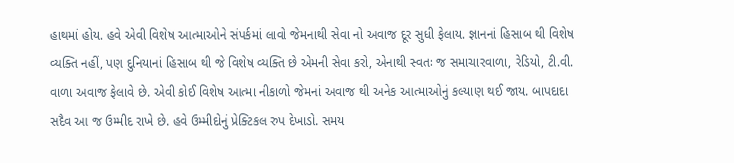હાથમાં હોય. હવે એવી વિશેષ આત્માઓને સંપર્કમાં લાવો જેમનાથી સેવા નો અવાજ દૂર સુધી ફેલાય. જ્ઞાનનાં હિસાબ થી વિશેષ વ્યક્તિ નહીં, પણ દુનિયાનાં હિસાબ થી જે વિશેષ વ્યક્તિ છે એમની સેવા કરો, એનાથી સ્વતઃ જ સમાચારવાળા, રેડિયો, ટી.વી. વાળા અવાજ ફેલાવે છે. એવી કોઈ વિશેષ આત્મા નીકાળો જેમનાં અવાજ થી અનેક આત્માઓનું કલ્યાણ થઈ જાય. બાપદાદા સદૈવ આ જ ઉમ્મીદ રાખે છે. હવે ઉમ્મીદોનું પ્રેક્ટિકલ રુપ દેખાડો. સમય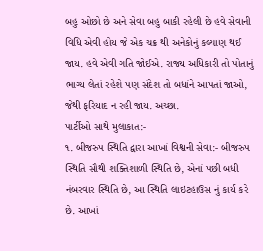બહુ ઓછો છે અને સેવા બહુ બાકી રહેલી છે હવે સેવાની વિધિ એવી હોય જે એક ચક્ર થી અનેકોનું કલ્યાણ થઈ જાય. હવે એવી ગતિ જોઈએ. રાજ્ય અધિકારી તો પોતાનું ભાગ્ય લેતાં રહેશે પણ સંદેશ તો બધાંને આપતાં જાઓ, જેથી ફરિયાદ ન રહી જાય. અચ્છા.
પાર્ટીઓ સાથે મુલાકાત:-
૧. બીજરુપ સ્થિતિ દ્વારા આખાં વિશ્વની સેવા:- બીજરુપ સ્થિતિ સૌથી શક્તિશાળી સ્થિતિ છે, એનાં પછી બધી નંબરવાર સ્થિતિ છે, આ સ્થિતિ લાઇટહાઉસ નું કાર્ય કરે છે. આખાં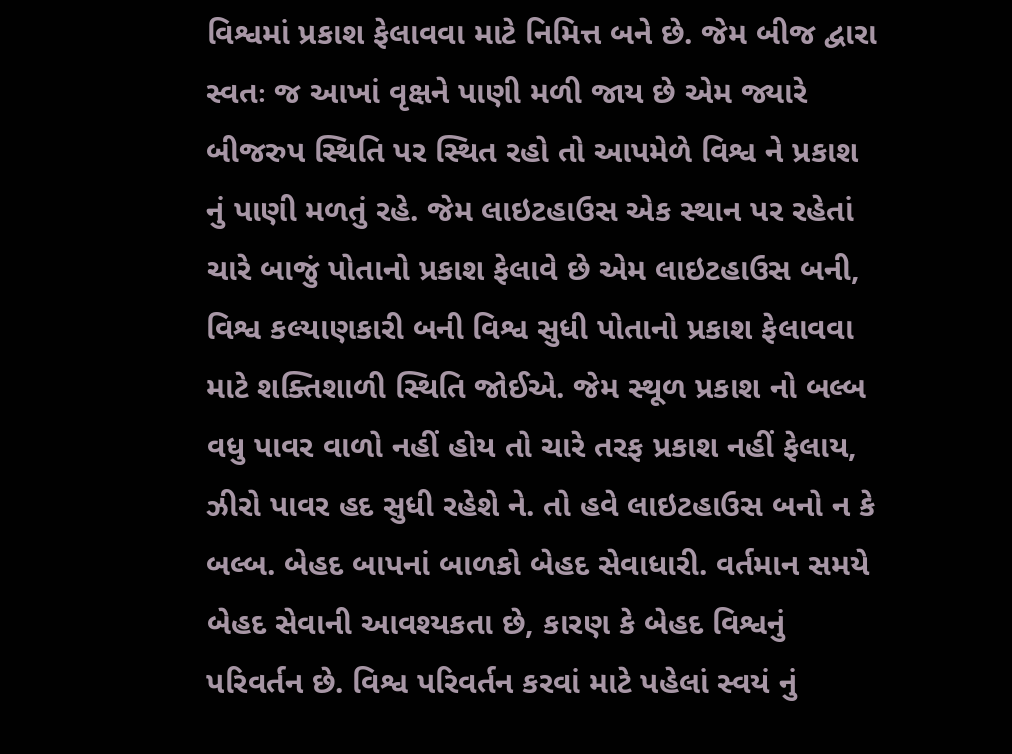વિશ્વમાં પ્રકાશ ફેલાવવા માટે નિમિત્ત બને છે. જેમ બીજ દ્વારા સ્વતઃ જ આખાં વૃક્ષને પાણી મળી જાય છે એમ જ્યારે બીજરુપ સ્થિતિ પર સ્થિત રહો તો આપમેળે વિશ્વ ને પ્રકાશ નું પાણી મળતું રહે. જેમ લાઇટહાઉસ એક સ્થાન પર રહેતાં ચારે બાજું પોતાનો પ્રકાશ ફેલાવે છે એમ લાઇટહાઉસ બની, વિશ્વ કલ્યાણકારી બની વિશ્વ સુધી પોતાનો પ્રકાશ ફેલાવવા માટે શક્તિશાળી સ્થિતિ જોઈએ. જેમ સ્થૂળ પ્રકાશ નો બલ્બ વધુ પાવર વાળો નહીં હોય તો ચારે તરફ પ્રકાશ નહીં ફેલાય, ઝીરો પાવર હદ સુધી રહેશે ને. તો હવે લાઇટહાઉસ બનો ન કે બલ્બ. બેહદ બાપનાં બાળકો બેહદ સેવાધારી. વર્તમાન સમયે બેહદ સેવાની આવશ્યકતા છે, કારણ કે બેહદ વિશ્વનું પરિવર્તન છે. વિશ્વ પરિવર્તન કરવાં માટે પહેલાં સ્વયં નું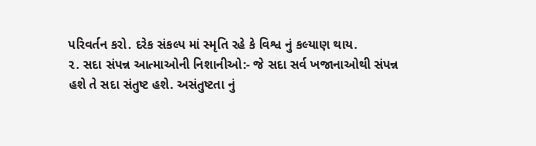પરિવર્તન કરો. દરેક સંકલ્પ માં સ્મૃતિ રહે કે વિશ્વ નું કલ્યાણ થાય.
૨. સદા સંપન્ન આત્માઓની નિશાનીઓ:- જે સદા સર્વ ખજાનાઓથી સંપન્ન હશે તે સદા સંતુષ્ટ હશે. અસંતુષ્ટતા નું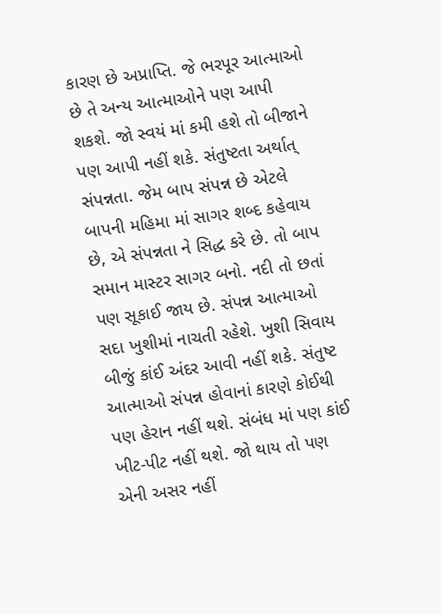કારણ છે અપ્રાપ્તિ. જે ભરપૂર આત્માઓ છે તે અન્ય આત્માઓને પણ આપી શકશે. જો સ્વયં માં કમી હશે તો બીજાને પણ આપી નહીં શકે. સંતુષ્ટતા અર્થાત્ સંપન્નતા. જેમ બાપ સંપન્ન છે એટલે બાપની મહિમા માં સાગર શબ્દ કહેવાય છે, એ સંપન્નતા ને સિદ્ધ કરે છે. તો બાપ સમાન માસ્ટર સાગર બનો. નદી તો છતાં પણ સૂકાઈ જાય છે. સંપન્ન આત્માઓ સદા ખુશીમાં નાચતી રહેશે. ખુશી સિવાય બીજું કાંઈ અંદર આવી નહીં શકે. સંતુષ્ટ આત્માઓ સંપન્ન હોવાનાં કારણે કોઈથી પણ હેરાન નહીં થશે. સંબંધ માં પણ કાંઈ ખીટ-પીટ નહીં થશે. જો થાય તો પણ એની અસર નહીં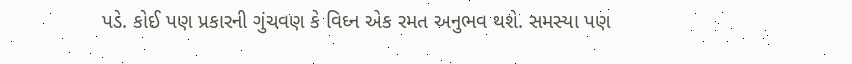પડે. કોઈ પણ પ્રકારની ગુંચવણ કે વિઘ્ન એક રમત અનુભવ થશે. સમસ્યા પણ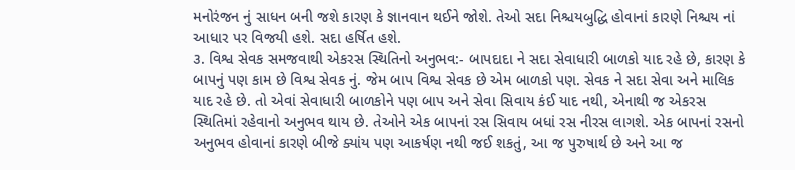મનોરંજન નું સાધન બની જશે કારણ કે જ્ઞાનવાન થઈને જોશે. તેઓ સદા નિશ્ચયબુદ્ધિ હોવાનાં કારણે નિશ્ચય નાં આધાર પર વિજયી હશે. સદા હર્ષિત હશે.
૩. વિશ્વ સેવક સમજવાથી એકરસ સ્થિતિનો અનુભવ:- બાપદાદા ને સદા સેવાધારી બાળકો યાદ રહે છે, કારણ કે બાપનું પણ કામ છે વિશ્વ સેવક નું. જેમ બાપ વિશ્વ સેવક છે એમ બાળકો પણ. સેવક ને સદા સેવા અને માલિક યાદ રહે છે. તો એવાં સેવાધારી બાળકોને પણ બાપ અને સેવા સિવાય કંઈ યાદ નથી, એનાથી જ એકરસ સ્થિતિમાં રહેવાનો અનુભવ થાય છે. તેઓને એક બાપનાં રસ સિવાય બધાં રસ નીરસ લાગશે. એક બાપનાં રસનો અનુભવ હોવાનાં કારણે બીજે ક્યાંય પણ આકર્ષણ નથી જઈ શકતું, આ જ પુરુષાર્થ છે અને આ જ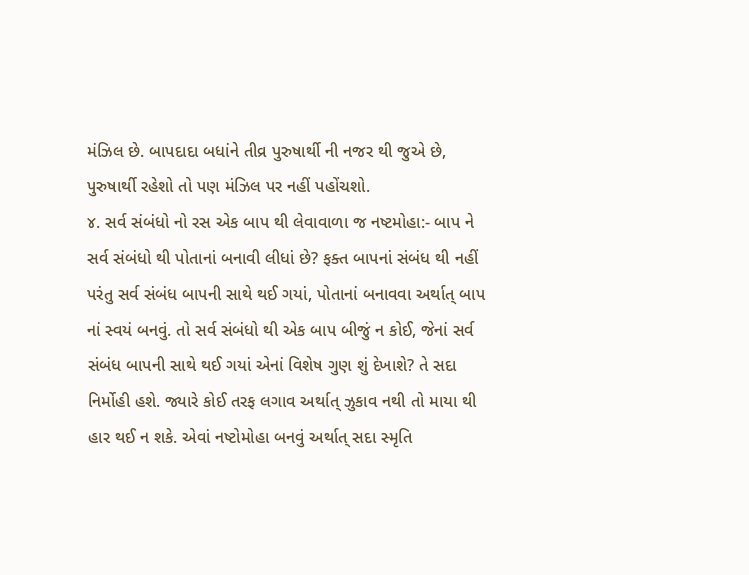મંઝિલ છે. બાપદાદા બધાંને તીવ્ર પુરુષાર્થી ની નજર થી જુએ છે, પુરુષાર્થી રહેશો તો પણ મંઝિલ પર નહીં પહોંચશો.
૪. સર્વ સંબંધો નો રસ એક બાપ થી લેવાવાળા જ નષ્ટમોહા:- બાપ ને સર્વ સંબંધો થી પોતાનાં બનાવી લીધાં છે? ફક્ત બાપનાં સંબંધ થી નહીં પરંતુ સર્વ સંબંધ બાપની સાથે થઈ ગયાં, પોતાનાં બનાવવા અર્થાત્ બાપ નાં સ્વયં બનવું. તો સર્વ સંબંધો થી એક બાપ બીજું ન કોઈ, જેનાં સર્વ સંબંધ બાપની સાથે થઈ ગયાં એનાં વિશેષ ગુણ શું દેખાશે? તે સદા નિર્મોહી હશે. જ્યારે કોઈ તરફ લગાવ અર્થાત્ ઝુકાવ નથી તો માયા થી હાર થઈ ન શકે. એવાં નષ્ટોમોહા બનવું અર્થાત્ સદા સ્મૃતિ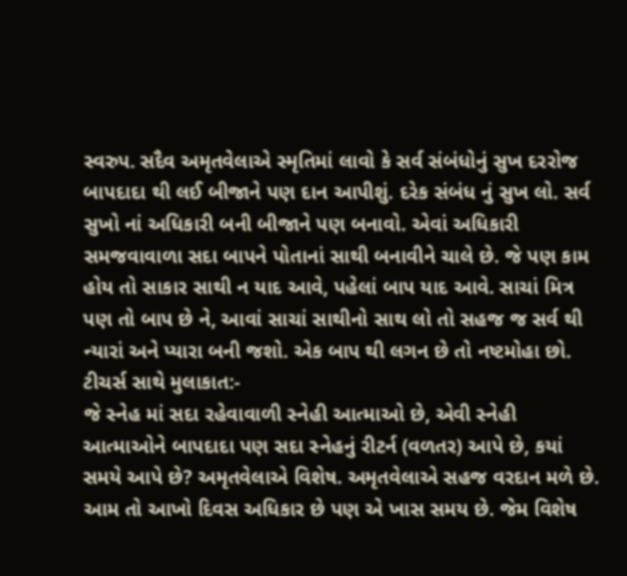સ્વરુપ. સદૈવ અમૃતવેલાએ સ્મૃતિમાં લાવો કે સર્વ સંબંધોનું સુખ દરરોજ બાપદાદા થી લઈ બીજાને પણ દાન આપીશું. દરેક સંબંધ નું સુખ લો. સર્વ સુખો નાં અધિકારી બની બીજાને પણ બનાવો. એવાં અધિકારી સમજવાવાળા સદા બાપને પોતાનાં સાથી બનાવીને ચાલે છે. જે પણ કામ હોય તો સાકાર સાથી ન યાદ આવે, પહેલાં બાપ યાદ આવે. સાચાં મિત્ર પણ તો બાપ છે ને, આવાં સાચાં સાથીનો સાથ લો તો સહજ જ સર્વ થી ન્યારાં અને પ્યારા બની જશો. એક બાપ થી લગન છે તો નષ્ટમોહા છો.
ટીચર્સ સાથે મુલાકાત:-
જે સ્નેહ માં સદા રહેવાવાળી સ્નેહી આત્માઓ છે, એવી સ્નેહી આત્માઓને બાપદાદા પણ સદા સ્નેહનું રીટર્ન (વળતર) આપે છે, કયાં સમયે આપે છે? અમૃતવેલાએ વિશેષ. અમૃતવેલાએ સહજ વરદાન મળે છે. આમ તો આખો દિવસ અધિકાર છે પણ એ ખાસ સમય છે. જેમ વિશેષ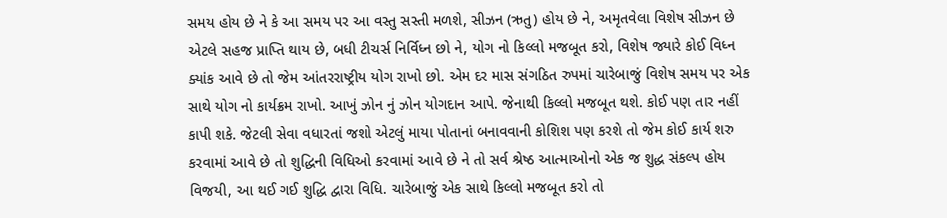સમય હોય છે ને કે આ સમય પર આ વસ્તુ સસ્તી મળશે, સીઝન (ઋતુ) હોય છે ને, અમૃતવેલા વિશેષ સીઝન છે એટલે સહજ પ્રાપ્તિ થાય છે, બધી ટીચર્સ નિર્વિધ્ન છો ને, યોગ નો કિલ્લો મજબૂત કરો, વિશેષ જ્યારે કોઈ વિધ્ન ક્યાંક આવે છે તો જેમ આંતરરાષ્ટ્રીય યોગ રાખો છો. એમ દર માસ સંગઠિત રુપમાં ચારેબાજું વિશેષ સમય પર એક સાથે યોગ નો કાર્યક્રમ રાખો. આખું ઝોન નું ઝોન યોગદાન આપે. જેનાથી કિલ્લો મજબૂત થશે. કોઈ પણ તાર નહીં કાપી શકે. જેટલી સેવા વધારતાં જશો એટલું માયા પોતાનાં બનાવવાની કોશિશ પણ કરશે તો જેમ કોઈ કાર્ય શરુ કરવામાં આવે છે તો શુદ્ધિની વિધિઓ કરવામાં આવે છે ને તો સર્વ શ્રેષ્ઠ આત્માઓનો એક જ શુદ્ધ સંકલ્પ હોય વિજયી, આ થઈ ગઈ શુદ્ધિ દ્વારા વિધિ. ચારેબાજું એક સાથે કિલ્લો મજબૂત કરો તો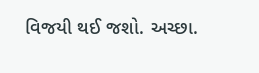વિજયી થઈ જશો. અચ્છા.